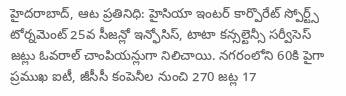హైదరాబాద్, ఆట ప్రతినిధి: హైసియా ఇంటర్ కార్పొరేట్ స్పోర్ట్స్ టోర్నమెంట్ 25వ సీజన్లో ఇన్ఫోసిస్, టాటా కన్సల్టెన్సీ సర్వీసెస్ జట్లు ఓవరాల్ చాంపియన్లుగా నిలిచాయి. నగరంలోని 60కి పైగా ప్రముఖ ఐటీ, జీసీసీ కంపెనీల నుంచి 270 జట్ల 17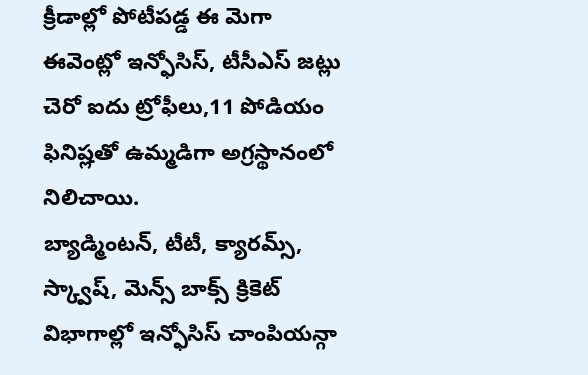క్రీడాల్లో పోటీపడ్డ ఈ మెగా ఈవెంట్లో ఇన్ఫోసిస్, టీసీఎస్ జట్లు చెరో ఐదు ట్రోఫీలు,11 పోడియం ఫినిష్లతో ఉమ్మడిగా అగ్రస్థానంలో నిలిచాయి.
బ్యాడ్మింటన్, టీటీ, క్యారమ్స్, స్క్వాష్, మెన్స్ బాక్స్ క్రికెట్ విభాగాల్లో ఇన్ఫోసిస్ చాంపియన్గా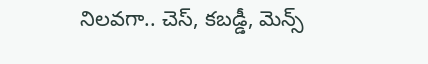నిలవగా.. చెస్, కబడ్డీ, మెన్స్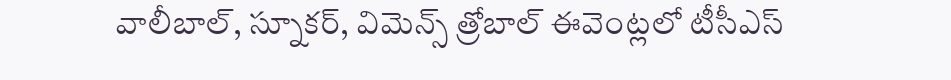వాలీబాల్, స్నూకర్, విమెన్స్ త్రోబాల్ ఈవెంట్లలో టీసీఎస్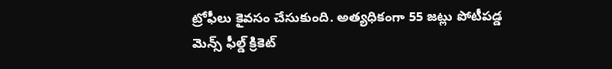ట్రోఫీలు కైవసం చేసుకుంది. అత్యధికంగా 55 జట్లు పోటీపడ్డ మెన్స్ ఫీల్డ్ క్రికెట్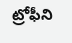ట్రోఫీని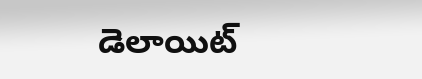డెలాయిట్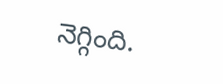నెగ్గింది.